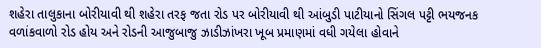શહેરા તાલુકાના બોરીયાવી થી શહેરા તરફ જતા રોડ પર બોરીયાવી થી આંબુડી પાટીયાનો સિંગલ પટ્ટી ભયજનક વળાંકવાળો રોડ હોય અને રોડની આજુબાજુ ઝાડીઝાંખરા ખૂબ પ્રમાણમાં વધી ગયેલા હોવાને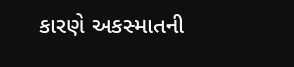કારણે અકસ્માતની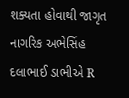શક્યતા હોવાથી જાગૃત નાગરિક અભેસિંહ દલાભાઈ ડાભીએ R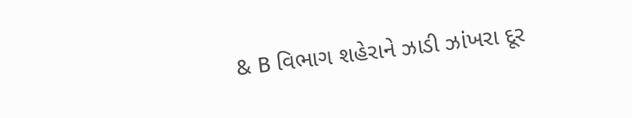& B વિભાગ શહેરાને ઝાડી ઝાંખરા દૂર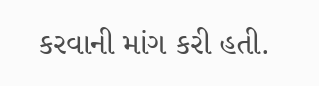કરવાની માંગ કરી હતી.